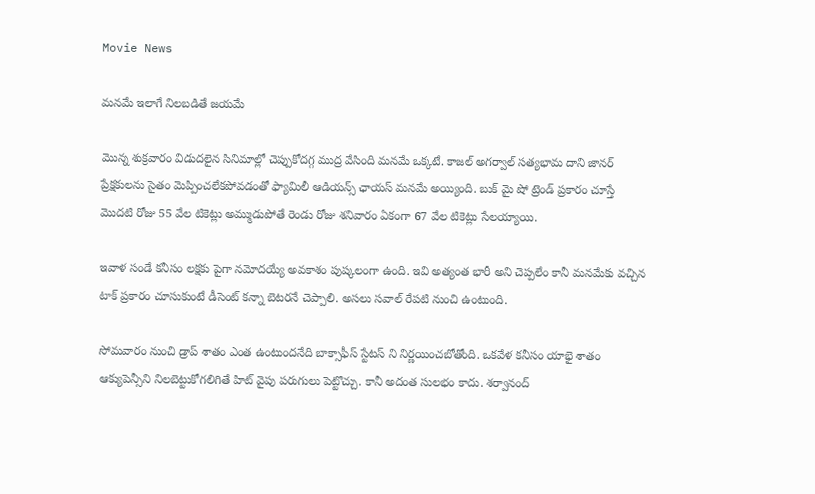Movie News

మనమే ఇలాగే నిలబడితే జయమే

మొన్న శుక్రవారం విడుదలైన సినిమాల్లో చెప్పుకోదగ్గ ముద్ర వేసింది మనమే ఒక్కటే. కాజల్ అగర్వాల్ సత్యభామ దాని జానర్ ప్రేక్షకులను సైతం మెప్పించలేకపోవడంతో ఫ్యామిలీ ఆడియన్స్ ఛాయస్ మనమే అయ్యింది. బుక్ మై షో ట్రెండ్ ప్రకారం చూస్తే మొదటి రోజు 55 వేల టికెట్లు అమ్ముడుపోతే రెండు రోజు శనివారం ఏకంగా 67 వేల టికెట్లు సేలయ్యాయి.

ఇవాళ సండే కనీసం లక్షకు పైగా నమోదయ్యే అవకాశం పుష్కలంగా ఉంది. ఇవి అత్యంత భారీ అని చెప్పలేం కానీ మనమేకు వచ్చిన టాక్ ప్రకారం చూసుకుంటే డీసెంట్ కన్నా బెటరనే చెప్పాలి. అసలు సవాల్ రేపటి నుంచి ఉంటుంది.

సోమవారం నుంచి డ్రాప్ శాతం ఎంత ఉంటుందనేది బాక్సాఫీస్ స్టేటస్ ని నిర్ణయించబోతోంది. ఒకవేళ కనీసం యాభై శాతం ఆక్యుపెన్సీని నిలబెట్టుకోగలిగితే హిట్ వైపు పరుగులు పెట్టొచ్చు. కానీ అదంత సులభం కాదు. శర్వానంద్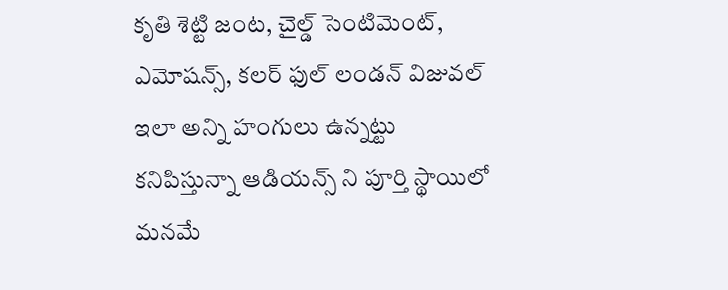కృతి శెట్టి జంట, చైల్డ్ సెంటిమెంట్, ఎమోషన్స్, కలర్ ఫుల్ లండన్ విజువల్ ఇలా అన్ని హంగులు ఉన్నట్టు కనిపిస్తున్నా ఆడియన్స్ ని పూర్తి స్థాయిలో మనమే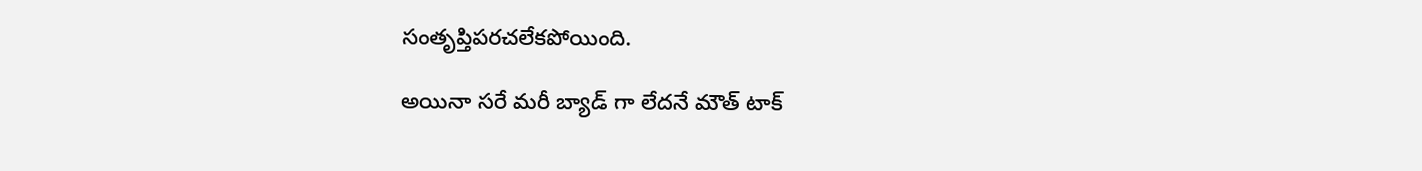సంతృప్తిపరచలేకపోయింది.

అయినా సరే మరీ బ్యాడ్ గా లేదనే మౌత్ టాక్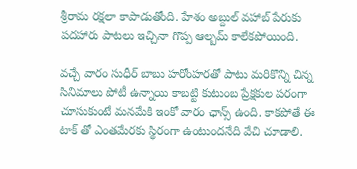శ్రీరామ రక్షలా కాపాడుతోంది. హేశం అబ్దుల్ వహాబ్ పేరుకు పదహారు పాటలు ఇచ్చినా గొప్ప ఆల్బమ్ కాలేకపోయింది.

వచ్చే వారం సుధీర్ బాబు హరోంహరతో పాటు మరికొన్ని చిన్న సినిమాలు పోటీ ఉన్నాయి కాబట్టి కుటుంబ ప్రేక్షకుల పరంగా చూసుకుంటే మనమేకి ఇంకో వారం ఛాన్స్ ఉంది. కాకపోతే ఈ టాక్ తో ఎంతమేరకు స్థిరంగా ఉంటుందనేది వేచి చూడాలి.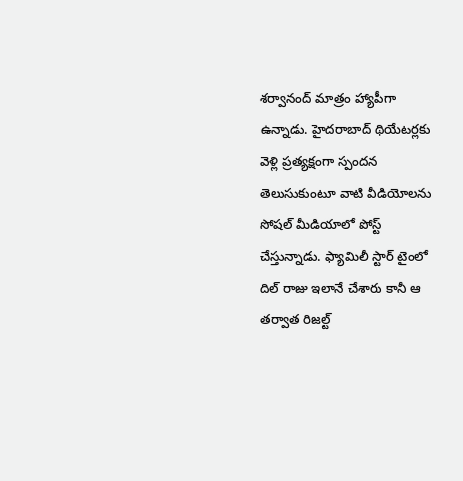శర్వానంద్ మాత్రం హ్యాపీగా ఉన్నాడు. హైదరాబాద్ థియేటర్లకు వెళ్లి ప్రత్యక్షంగా స్పందన తెలుసుకుంటూ వాటి వీడియోలను సోషల్ మీడియాలో పోస్ట్ చేస్తున్నాడు. ఫ్యామిలీ స్టార్ టైంలో దిల్ రాజు ఇలానే చేశారు కానీ ఆ తర్వాత రిజల్ట్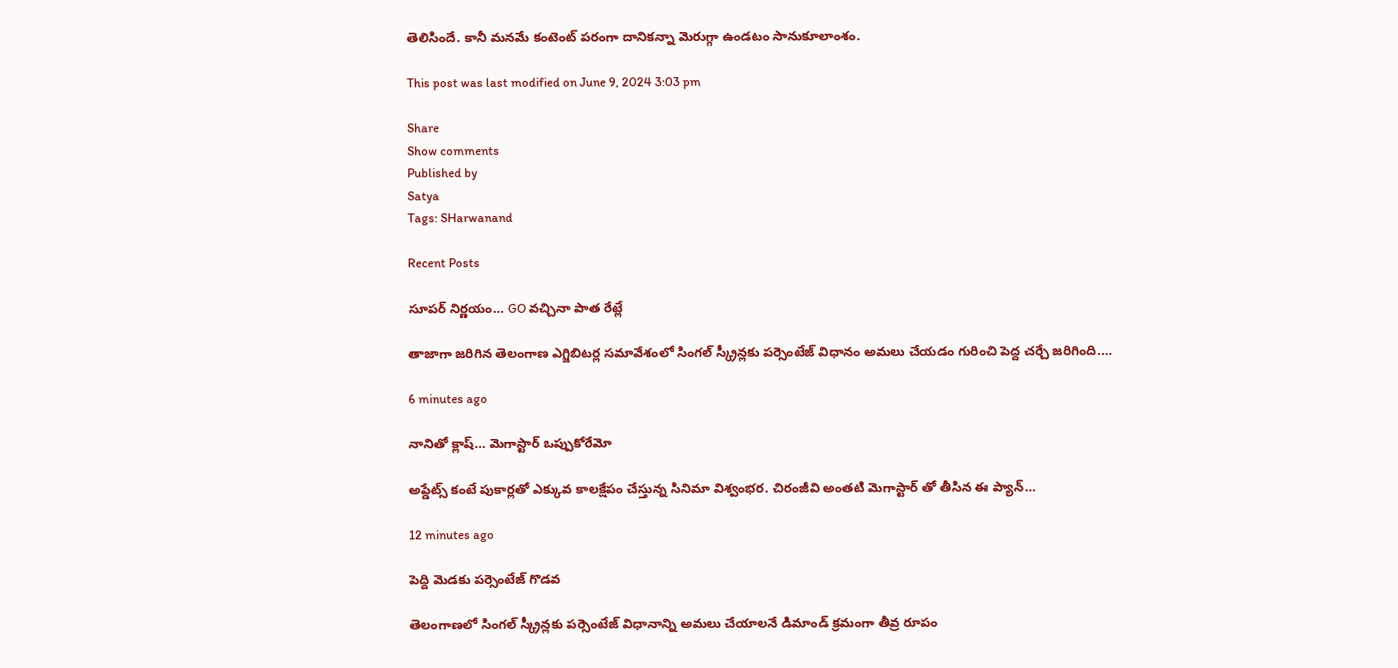తెలిసిందే. కానీ మనమే కంటెంట్ పరంగా దానికన్నా మెరుగ్గా ఉండటం సానుకూలాంశం.

This post was last modified on June 9, 2024 3:03 pm

Share
Show comments
Published by
Satya
Tags: SHarwanand

Recent Posts

సూపర్ నిర్ణయం… GO వచ్చినా పాత రేట్లే

తాజాగా జరిగిన తెలంగాణ ఎగ్జిబిటర్ల సమావేశంలో సింగల్ స్క్రీన్లకు పర్సెంటేజ్ విధానం అమలు చేయడం గురించి పెద్ద చర్చే జరిగింది.…

6 minutes ago

నానితో క్లాష్… మెగాస్టార్ ఒప్పుకోరేమో

అప్డేట్స్ కంటే పుకార్లతో ఎక్కువ కాలక్షేపం చేస్తున్న సినిమా విశ్వంభర. చిరంజీవి అంతటి మెగాస్టార్ తో తీసిన ఈ ప్యాన్…

12 minutes ago

పెద్ది మెడకు పర్సెంటేజ్ గొడవ

తెలంగాణలో సింగల్ స్క్రీన్లకు పర్సెంటేజ్ విధానాన్ని అమలు చేయాలనే డిమాండ్ క్రమంగా తీవ్ర రూపం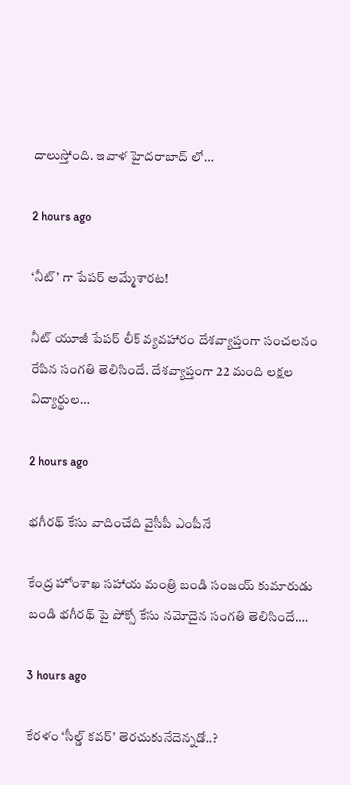దాలుస్తోంది. ఇవాళ హైదరాబాద్ లో…

2 hours ago

‘నీట్’ గా పేపర్ అమ్మేశారట!

నీట్ యూజీ పేపర్ లీక్ వ్యవహారం దేశవ్యాప్తంగా సంచలనం రేపిన సంగతి తెలిసిందే. దేశవ్యాప్తంగా 22 మంది లక్షల విద్యార్థుల…

2 hours ago

భగీరథ్ కేసు వాదించేది వైసీపీ ఎంపీనే

కేంద్ర హోంశాఖ సహాయ మంత్రి బండి సంజయ్ కుమారుడు బండి భగీరథ్ పై పోక్సో కేసు నమోదైన సంగతి తెలిసిందే.…

3 hours ago

కేరళం ‘సీల్డ్ కవర్’ తెరచుకునేదెన్నడో..?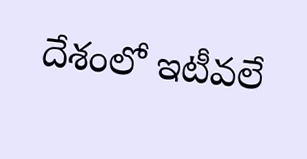దేశంలో ఇటీవలే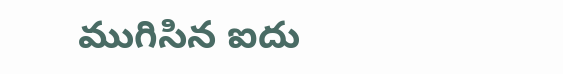ముగిసిన ఐదు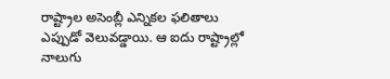రాష్ట్రాల అసెంబ్లీ ఎన్నికల ఫలితాలు ఎప్పుడో వెలువడ్డాయి. ఆ ఐదు రాష్ట్రాల్లో నాలుగు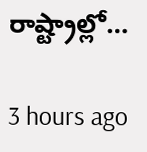రాష్ట్రాల్లో…

3 hours ago